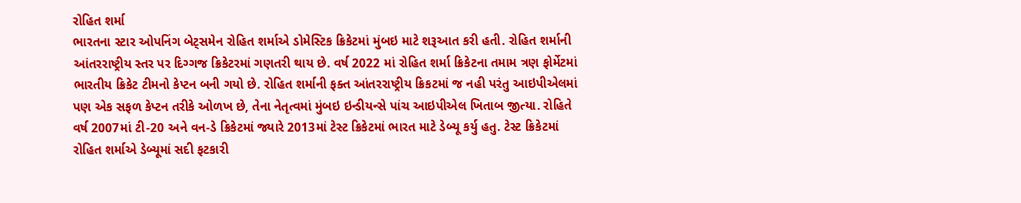રોહિત શર્મા
ભારતના સ્ટાર ઓપનિંગ બેટ્સમેન રોહિત શર્માએ ડોમેસ્ટિક ક્રિકેટમાં મુંબઇ માટે શરૂઆત કરી હતી. રોહિત શર્માની આંતરરાષ્ટ્રીય સ્તર પર દિગ્ગજ ક્રિકેટરમાં ગણતરી થાય છે. વર્ષ 2022 માં રોહિત શર્મા ક્રિકેટના તમામ ત્રણ ફોર્મેટમાં ભારતીય ક્રિકેટ ટીમનો કેપ્ટન બની ગયો છે. રોહિત શર્માની ફક્ત આંતરરાષ્ટ્રીય ક્રિકટમાં જ નહી પરંતુ આઇપીએલમાં પણ એક સફળ કેપ્ટન તરીકે ઓળખ છે, તેના નેતૃત્વમાં મુંબઇ ઇન્ડીયન્સે પાંચ આઇપીએલ ખિતાબ જીત્યા. રોહિતે વર્ષ 2007માં ટી-20 અને વન-ડે ક્રિકેટમાં જ્યારે 2013માં ટેસ્ટ ક્રિકેટમાં ભારત માટે ડેબ્યૂ કર્યુ હતુ. ટેસ્ટ ક્રિકેટમાં રોહિત શર્માએ ડેબ્યૂમાં સદી ફટકારી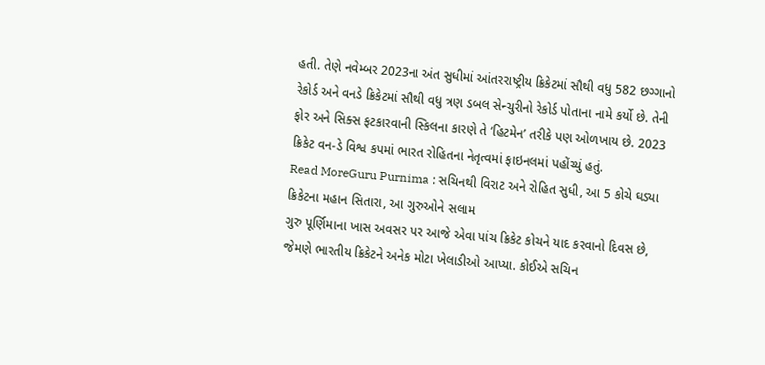હતી. તેણે નવેમ્બર 2023ના અંત સુધીમાં આંતરરાષ્ટ્રીય ક્રિકેટમાં સૌથી વધુ 582 છગ્ગાનો રેકોર્ડ અને વનડે ક્રિકેટમાં સૌથી વધુ ત્રણ ડબલ સેન્ચુરીનો રેકોર્ડ પોતાના નામે કર્યો છે. તેની ફોર અને સિક્સ ફટકારવાની સ્કિલના કારણે તે ‘હિટમેન’ તરીકે પણ ઓળખાય છે. 2023 ક્રિકેટ વન-ડે વિશ્વ કપમાં ભારત રોહિતના નેતૃત્વમાં ફાઇનલમાં પહોંચ્યું હતું.
Read MoreGuru Purnima : સચિનથી વિરાટ અને રોહિત સુધી, આ 5 કોચે ઘડ્યા ક્રિકેટના મહાન સિતારા, આ ગુરુઓને સલામ
ગુરુ પૂર્ણિમાના ખાસ અવસર પર આજે એવા પાંચ ક્રિકેટ કોચને યાદ કરવાનો દિવસ છે, જેમણે ભારતીય ક્રિકેટને અનેક મોટા ખેલાડીઓ આપ્યા. કોઈએ સચિન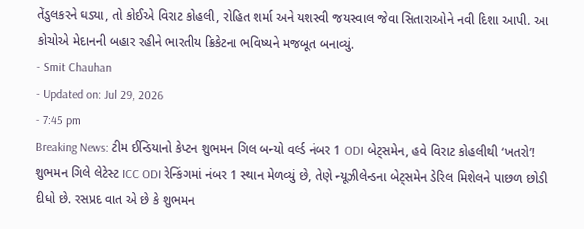તેંડુલકરને ઘડ્યા, તો કોઈએ વિરાટ કોહલી, રોહિત શર્મા અને યશસ્વી જયસ્વાલ જેવા સિતારાઓને નવી દિશા આપી. આ કોચોએ મેદાનની બહાર રહીને ભારતીય ક્રિકેટના ભવિષ્યને મજબૂત બનાવ્યું.
- Smit Chauhan
- Updated on: Jul 29, 2026
- 7:45 pm
Breaking News: ટીમ ઈન્ડિયાનો કેપ્ટન શુભમન ગિલ બન્યો વર્લ્ડ નંબર 1 ODI બેટ્સમેન, હવે વિરાટ કોહલીથી ‘ખતરો’!
શુભમન ગિલે લેટેસ્ટ ICC ODI રેન્કિંગમાં નંબર 1 સ્થાન મેળવ્યું છે, તેણે ન્યૂઝીલેન્ડના બેટ્સમેન ડેરિલ મિશેલને પાછળ છોડી દીધો છે. રસપ્રદ વાત એ છે કે શુભમન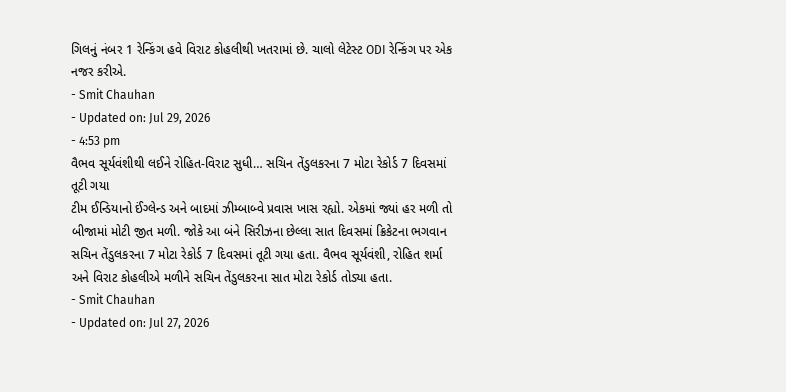ગિલનું નંબર 1 રેન્કિંગ હવે વિરાટ કોહલીથી ખતરામાં છે. ચાલો લેટેસ્ટ ODI રેન્કિંગ પર એક નજર કરીએ.
- Smit Chauhan
- Updated on: Jul 29, 2026
- 4:53 pm
વૈભવ સૂર્યવંશીથી લઈને રોહિત-વિરાટ સુધી… સચિન તેંડુલકરના 7 મોટા રેકોર્ડ 7 દિવસમાં તૂટી ગયા
ટીમ ઈન્ડિયાનો ઈંગ્લેન્ડ અને બાદમાં ઝીમ્બાબ્વે પ્રવાસ ખાસ રહ્યો. એકમાં જ્યાં હર મળી તો બીજામાં મોટી જીત મળી. જોકે આ બંને સિરીઝના છેલ્લા સાત દિવસમાં ક્રિકેટના ભગવાન સચિન તેંડુલકરના 7 મોટા રેકોર્ડ 7 દિવસમાં તૂટી ગયા હતા. વૈભવ સૂર્યવંશી, રોહિત શર્મા અને વિરાટ કોહલીએ મળીને સચિન તેંડુલકરના સાત મોટા રેકોર્ડ તોડ્યા હતા.
- Smit Chauhan
- Updated on: Jul 27, 2026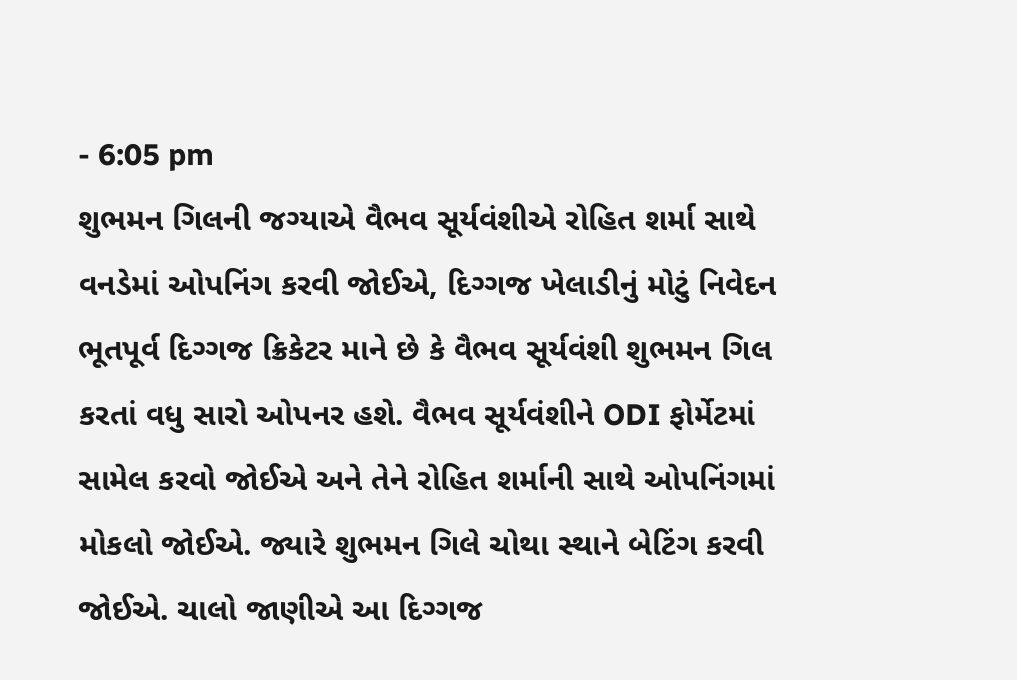- 6:05 pm
શુભમન ગિલની જગ્યાએ વૈભવ સૂર્યવંશીએ રોહિત શર્મા સાથે વનડેમાં ઓપનિંગ કરવી જોઈએ, દિગ્ગજ ખેલાડીનું મોટું નિવેદન
ભૂતપૂર્વ દિગ્ગજ ક્રિકેટર માને છે કે વૈભવ સૂર્યવંશી શુભમન ગિલ કરતાં વધુ સારો ઓપનર હશે. વૈભવ સૂર્યવંશીને ODI ફોર્મેટમાં સામેલ કરવો જોઈએ અને તેને રોહિત શર્માની સાથે ઓપનિંગમાં મોકલો જોઈએ. જ્યારે શુભમન ગિલે ચોથા સ્થાને બેટિંગ કરવી જોઈએ. ચાલો જાણીએ આ દિગ્ગજ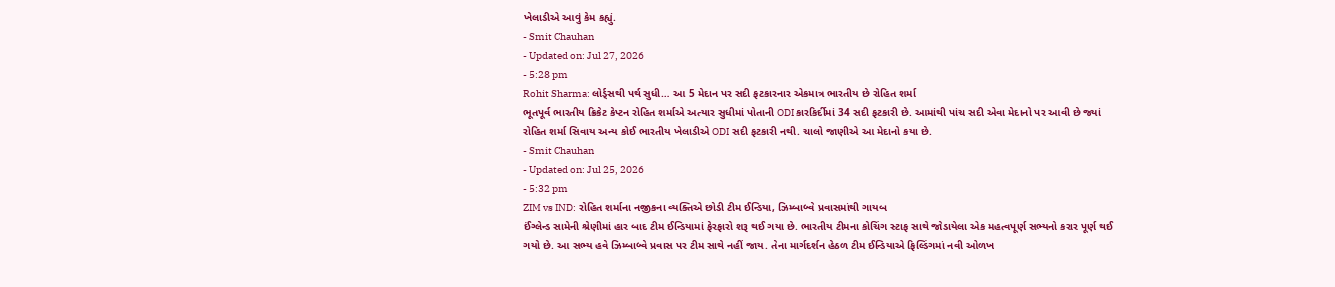ખેલાડીએ આવું કેમ કહ્યું.
- Smit Chauhan
- Updated on: Jul 27, 2026
- 5:28 pm
Rohit Sharma: લોર્ડ્સથી પર્થ સુધી… આ 5 મેદાન પર સદી ફટકારનાર એકમાત્ર ભારતીય છે રોહિત શર્મા
ભૂતપૂર્વ ભારતીય ક્રિકેટ કેપ્ટન રોહિત શર્માએ અત્યાર સુધીમાં પોતાની ODI કારકિર્દીમાં 34 સદી ફટકારી છે. આમાંથી પાંચ સદી એવા મેદાનો પર આવી છે જ્યાં રોહિત શર્મા સિવાય અન્ય કોઈ ભારતીય ખેલાડીએ ODI સદી ફટકારી નથી. ચાલો જાણીએ આ મેદાનો કયા છે.
- Smit Chauhan
- Updated on: Jul 25, 2026
- 5:32 pm
ZIM vs IND: રોહિત શર્માના નજીકના વ્યક્તિએ છોડી ટીમ ઈન્ડિયા, ઝિમ્બાબ્વે પ્રવાસમાંથી ગાયબ
ઈંગ્લેન્ડ સામેની શ્રેણીમાં હાર બાદ ટીમ ઈન્ડિયામાં ફેરફારો શરૂ થઈ ગયા છે. ભારતીય ટીમના કોચિંગ સ્ટાફ સાથે જોડાયેલા એક મહત્વપૂર્ણ સભ્યનો કરાર પૂર્ણ થઈ ગયો છે. આ સભ્ય હવે ઝિમ્બાબ્વે પ્રવાસ પર ટીમ સાથે નહીં જાય. તેના માર્ગદર્શન હેઠળ ટીમ ઈન્ડિયાએ ફિલ્ડિંગમાં નવી ઓળખ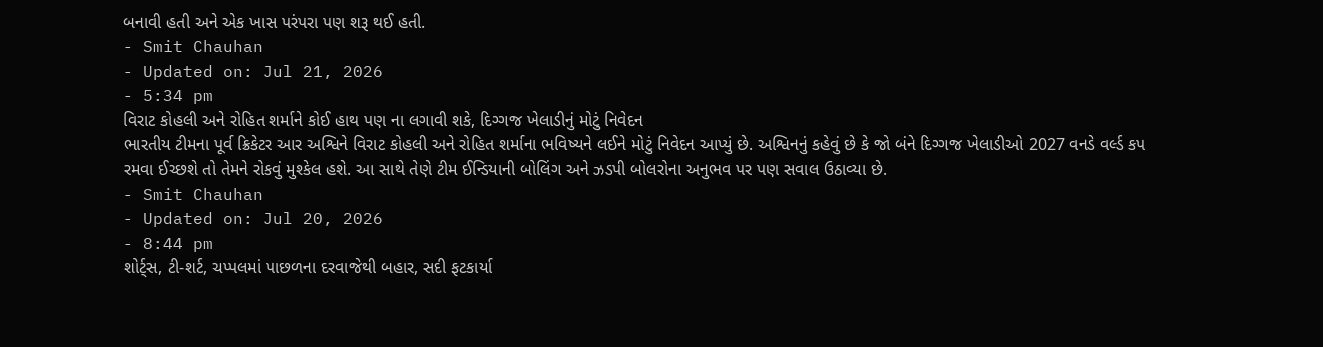બનાવી હતી અને એક ખાસ પરંપરા પણ શરૂ થઈ હતી.
- Smit Chauhan
- Updated on: Jul 21, 2026
- 5:34 pm
વિરાટ કોહલી અને રોહિત શર્માને કોઈ હાથ પણ ના લગાવી શકે, દિગ્ગજ ખેલાડીનું મોટું નિવેદન
ભારતીય ટીમના પૂર્વ ક્રિકેટર આર અશ્વિને વિરાટ કોહલી અને રોહિત શર્માના ભવિષ્યને લઈને મોટું નિવેદન આપ્યું છે. અશ્વિનનું કહેવું છે કે જો બંને દિગ્ગજ ખેલાડીઓ 2027 વનડે વર્લ્ડ કપ રમવા ઈચ્છશે તો તેમને રોકવું મુશ્કેલ હશે. આ સાથે તેણે ટીમ ઈન્ડિયાની બોલિંગ અને ઝડપી બોલરોના અનુભવ પર પણ સવાલ ઉઠાવ્યા છે.
- Smit Chauhan
- Updated on: Jul 20, 2026
- 8:44 pm
શોર્ટ્સ, ટી-શર્ટ, ચપ્પલમાં પાછળના દરવાજેથી બહાર, સદી ફટકાર્યા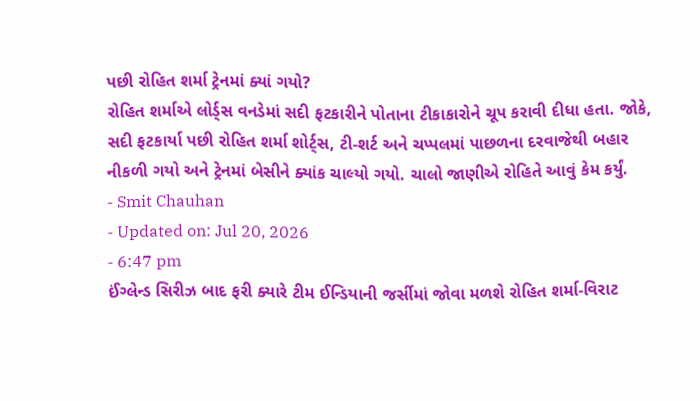પછી રોહિત શર્મા ટ્રેનમાં ક્યાં ગયો?
રોહિત શર્માએ લોર્ડ્સ વનડેમાં સદી ફટકારીને પોતાના ટીકાકારોને ચૂપ કરાવી દીધા હતા. જોકે, સદી ફટકાર્યા પછી રોહિત શર્મા શોર્ટ્સ, ટી-શર્ટ અને ચપ્પલમાં પાછળના દરવાજેથી બહાર નીકળી ગયો અને ટ્રેનમાં બેસીને ક્યાંક ચાલ્યો ગયો. ચાલો જાણીએ રોહિતે આવું કેમ કર્યું.
- Smit Chauhan
- Updated on: Jul 20, 2026
- 6:47 pm
ઈંગ્લેન્ડ સિરીઝ બાદ ફરી ક્યારે ટીમ ઈન્ડિયાની જર્સીમાં જોવા મળશે રોહિત શર્મા-વિરાટ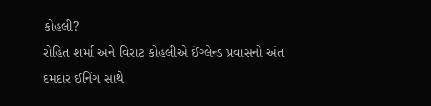કોહલી?
રોહિત શર્મા અને વિરાટ કોહલીએ ઈંગ્લેન્ડ પ્રવાસનો અંત દમદાર ઈનિંગ સાથે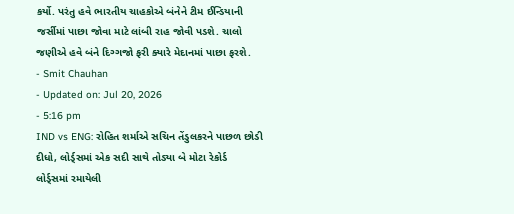કર્યો. પરંતુ હવે ભારતીય ચાહકોએ બંનેને ટીમ ઈન્ડિયાની જર્સીમાં પાછા જોવા માટે લાંબી રાહ જોવી પડશે. ચાલો જણીએ હવે બંને દિગ્ગજો ફરી ક્યારે મેદાનમાં પાછા ફરશે.
- Smit Chauhan
- Updated on: Jul 20, 2026
- 5:16 pm
IND vs ENG: રોહિત શર્માએ સચિન તેંડુલકરને પાછળ છોડી દીધો, લોર્ડ્સમાં એક સદી સાથે તોડ્યા બે મોટા રેકોર્ડ
લોર્ડ્સમાં રમાયેલી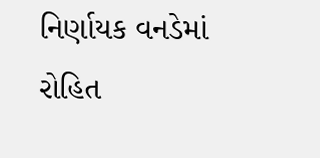નિર્ણાયક વનડેમાં રોહિત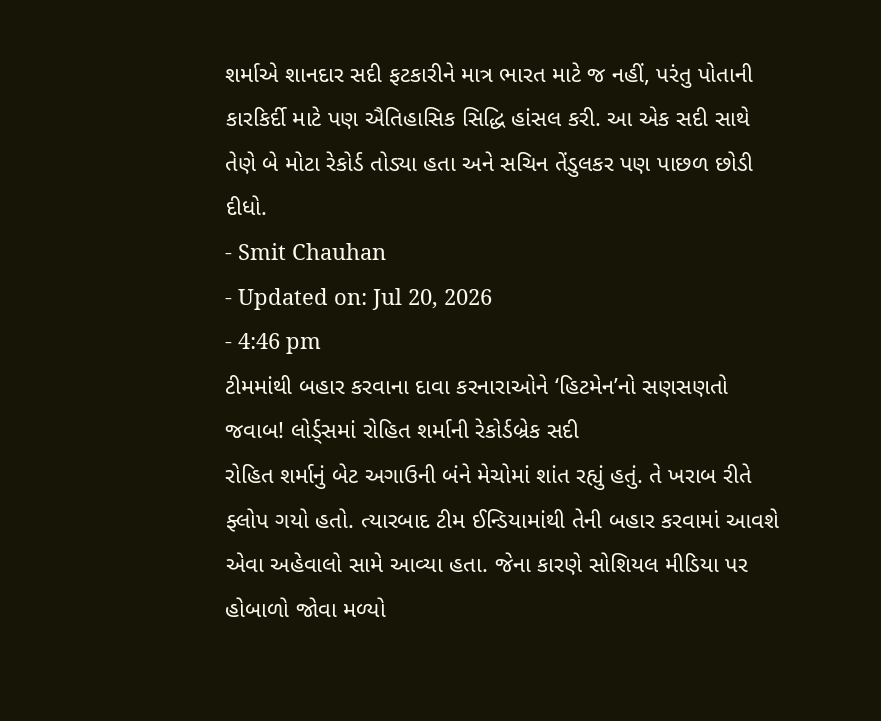શર્માએ શાનદાર સદી ફટકારીને માત્ર ભારત માટે જ નહીં, પરંતુ પોતાની કારકિર્દી માટે પણ ઐતિહાસિક સિદ્ધિ હાંસલ કરી. આ એક સદી સાથે તેણે બે મોટા રેકોર્ડ તોડ્યા હતા અને સચિન તેંડુલકર પણ પાછળ છોડી દીધો.
- Smit Chauhan
- Updated on: Jul 20, 2026
- 4:46 pm
ટીમમાંથી બહાર કરવાના દાવા કરનારાઓને ‘હિટમેન’નો સણસણતો જવાબ! લોર્ડ્સમાં રોહિત શર્માની રેકોર્ડબ્રેક સદી
રોહિત શર્માનું બેટ અગાઉની બંને મેચોમાં શાંત રહ્યું હતું. તે ખરાબ રીતે ફ્લોપ ગયો હતો. ત્યારબાદ ટીમ ઈન્ડિયામાંથી તેની બહાર કરવામાં આવશે એવા અહેવાલો સામે આવ્યા હતા. જેના કારણે સોશિયલ મીડિયા પર હોબાળો જોવા મળ્યો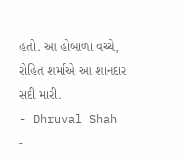હતો. આ હોબાળા વચ્ચે, રોહિત શર્માએ આ શાનદાર સદી મારી.
- Dhruval Shah
-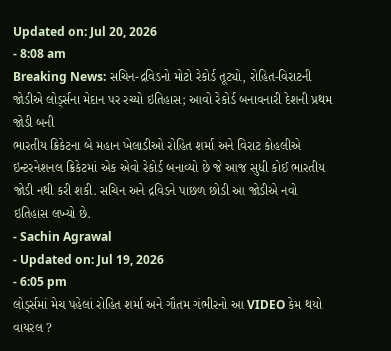Updated on: Jul 20, 2026
- 8:08 am
Breaking News: સચિન-દ્રવિડનો મોટો રેકોર્ડ તૂટ્યો, રોહિત-વિરાટની જોડીએ લોર્ડ્સના મેદાન પર રચ્યો ઇતિહાસ; આવો રેકોર્ડ બનાવનારી દેશની પ્રથમ જોડી બની
ભારતીય ક્રિકેટના બે મહાન ખેલાડીઓ રોહિત શર્મા અને વિરાટ કોહલીએ ઇન્ટરનેશનલ ક્રિકેટમાં એક એવો રેકોર્ડ બનાવ્યો છે જે આજ સુધી કોઈ ભારતીય જોડી નથી કરી શકી. સચિન અને દ્રવિડને પાછળ છોડી આ જોડીએ નવો ઇતિહાસ લખ્યો છે.
- Sachin Agrawal
- Updated on: Jul 19, 2026
- 6:05 pm
લોર્ડ્સમાં મેચ પહેલાં રોહિત શર્મા અને ગૌતમ ગંભીરનો આ VIDEO કેમ થયો વાયરલ ?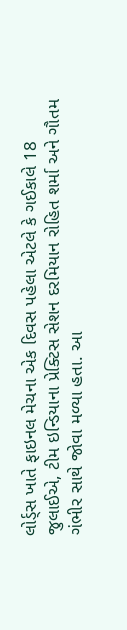લોર્ડ્સ ખાતે ફાઇનલ મેચના એક દિવસ પહેલા એટલે કે ગઈકાલે 18 જુલાઈએ, ટીમ ઇન્ડિયાના પ્રેક્ટિસ સેશન દરમિયાન રોહિત શર્મા અને ગૌતમ ગંભીર સાથે જોવા મળ્યા હતા. આ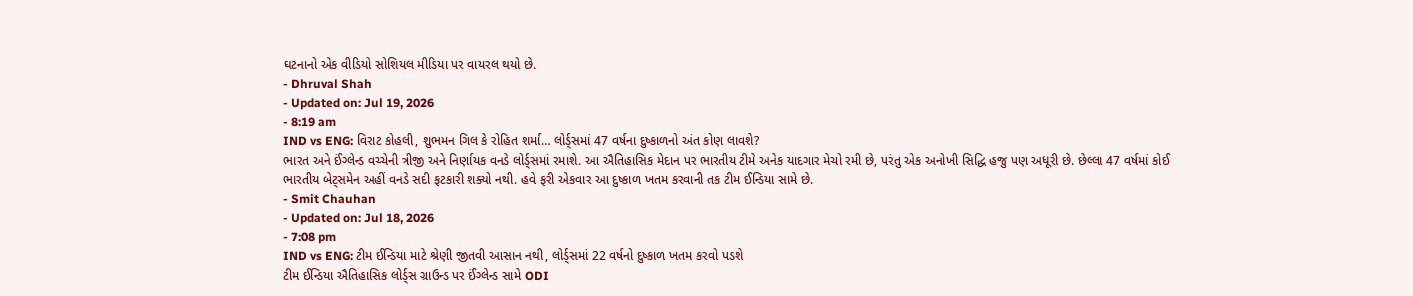ઘટનાનો એક વીડિયો સોશિયલ મીડિયા પર વાયરલ થયો છે.
- Dhruval Shah
- Updated on: Jul 19, 2026
- 8:19 am
IND vs ENG: વિરાટ કોહલી, શુભમન ગિલ કે રોહિત શર્મા… લોર્ડ્સમાં 47 વર્ષના દુષ્કાળનો અંત કોણ લાવશે?
ભારત અને ઈંગ્લેન્ડ વચ્ચેની ત્રીજી અને નિર્ણાયક વનડે લોર્ડ્સમાં રમાશે. આ ઐતિહાસિક મેદાન પર ભારતીય ટીમે અનેક યાદગાર મેચો રમી છે, પરંતુ એક અનોખી સિદ્ધિ હજુ પણ અધૂરી છે. છેલ્લા 47 વર્ષમાં કોઈ ભારતીય બેટ્સમેન અહીં વનડે સદી ફટકારી શક્યો નથી. હવે ફરી એકવાર આ દુષ્કાળ ખતમ કરવાની તક ટીમ ઈન્ડિયા સામે છે.
- Smit Chauhan
- Updated on: Jul 18, 2026
- 7:08 pm
IND vs ENG: ટીમ ઈન્ડિયા માટે શ્રેણી જીતવી આસાન નથી, લોર્ડ્સમાં 22 વર્ષનો દુષ્કાળ ખતમ કરવો પડશે
ટીમ ઈન્ડિયા ઐતિહાસિક લોર્ડ્સ ગ્રાઉન્ડ પર ઈંગ્લેન્ડ સામે ODI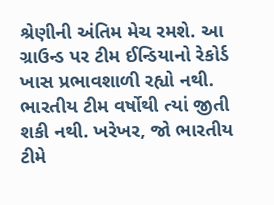શ્રેણીની અંતિમ મેચ રમશે. આ ગ્રાઉન્ડ પર ટીમ ઈન્ડિયાનો રેકોર્ડ ખાસ પ્રભાવશાળી રહ્યો નથી. ભારતીય ટીમ વર્ષોથી ત્યાં જીતી શકી નથી. ખરેખર, જો ભારતીય ટીમે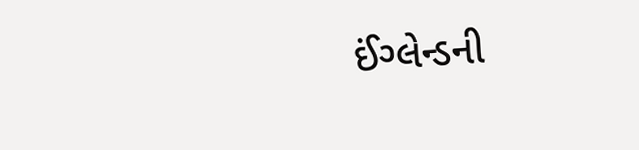ઈંગ્લેન્ડની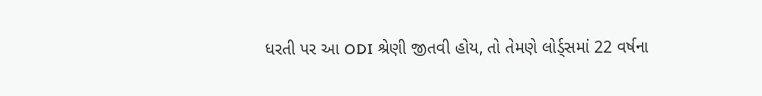ધરતી પર આ ODI શ્રેણી જીતવી હોય, તો તેમણે લોર્ડ્સમાં 22 વર્ષના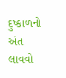દુષ્કાળનો અંત લાવવો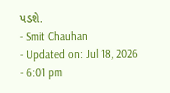પડશે.
- Smit Chauhan
- Updated on: Jul 18, 2026
- 6:01 pm